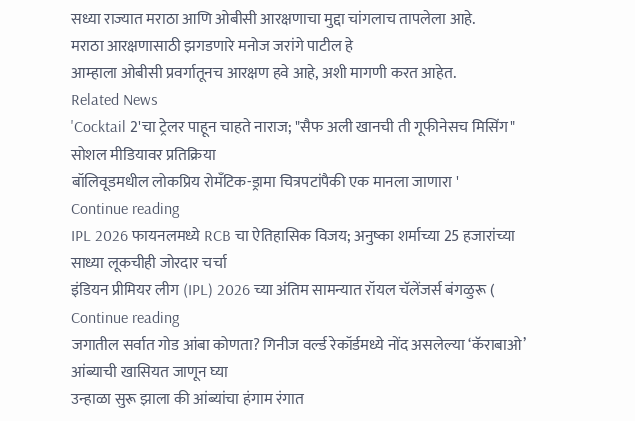सध्या राज्यात मराठा आणि ओबीसी आरक्षणाचा मुद्दा चांगलाच तापलेला आहे.
मराठा आरक्षणासाठी झगडणारे मनोज जरांगे पाटील हे
आम्हाला ओबीसी प्रवर्गातूनच आरक्षण हवे आहे, अशी मागणी करत आहेत.
Related News
'Cocktail 2'चा ट्रेलर पाहून चाहते नाराज; "सैफ अली खानची ती गूफीनेसच मिसिंग" सोशल मीडियावर प्रतिक्रिया
बॉलिवूडमधील लोकप्रिय रोमँटिक-ड्रामा चित्रपटांपैकी एक मानला जाणारा '
Continue reading
IPL 2026 फायनलमध्ये RCB चा ऐतिहासिक विजय; अनुष्का शर्माच्या 25 हजारांच्या साध्या लूकचीही जोरदार चर्चा
इंडियन प्रीमियर लीग (IPL) 2026 च्या अंतिम सामन्यात रॉयल चॅलेंजर्स बंगळुरू (
Continue reading
जगातील सर्वात गोड आंबा कोणता? गिनीज वर्ल्ड रेकॉर्डमध्ये नोंद असलेल्या ‘कॅराबाओ’ आंब्याची खासियत जाणून घ्या
उन्हाळा सुरू झाला की आंब्यांचा हंगाम रंगात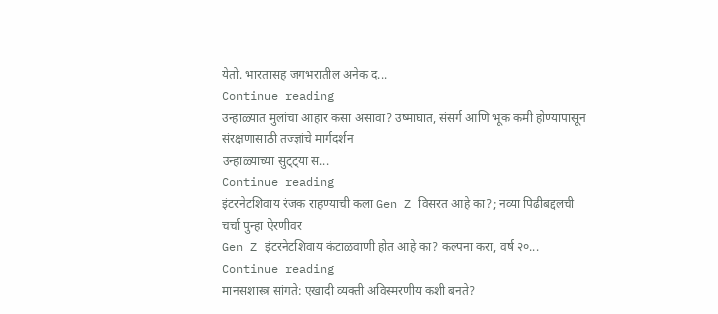येतो. भारतासह जगभरातील अनेक द...
Continue reading
उन्हाळ्यात मुलांचा आहार कसा असावा? उष्माघात, संसर्ग आणि भूक कमी होण्यापासून संरक्षणासाठी तज्ज्ञांचे मार्गदर्शन
उन्हाळ्याच्या सुट्ट्या स...
Continue reading
इंटरनेटशिवाय रंजक राहण्याची कला Gen Z विसरत आहे का?; नव्या पिढीबद्दलची चर्चा पुन्हा ऐरणीवर
Gen Z इंटरनेटशिवाय कंटाळवाणी होत आहे का? कल्पना करा, वर्ष २०...
Continue reading
मानसशास्त्र सांगते: एखादी व्यक्ती अविस्मरणीय कशी बनते?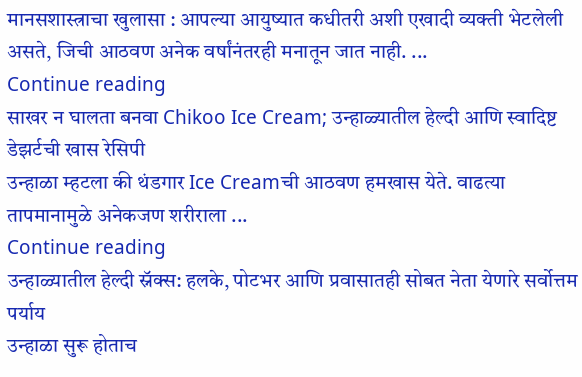मानसशास्त्राचा खुलासा : आपल्या आयुष्यात कधीतरी अशी एखादी व्यक्ती भेटलेली असते, जिची आठवण अनेक वर्षांनंतरही मनातून जात नाही. ...
Continue reading
साखर न घालता बनवा Chikoo Ice Cream; उन्हाळ्यातील हेल्दी आणि स्वादिष्ट डेझर्टची खास रेसिपी
उन्हाळा म्हटला की थंडगार Ice Creamची आठवण हमखास येते. वाढत्या तापमानामुळे अनेकजण शरीराला ...
Continue reading
उन्हाळ्यातील हेल्दी स्नॅक्स: हलके, पोटभर आणि प्रवासातही सोबत नेता येणारे सर्वोत्तम पर्याय
उन्हाळा सुरू होताच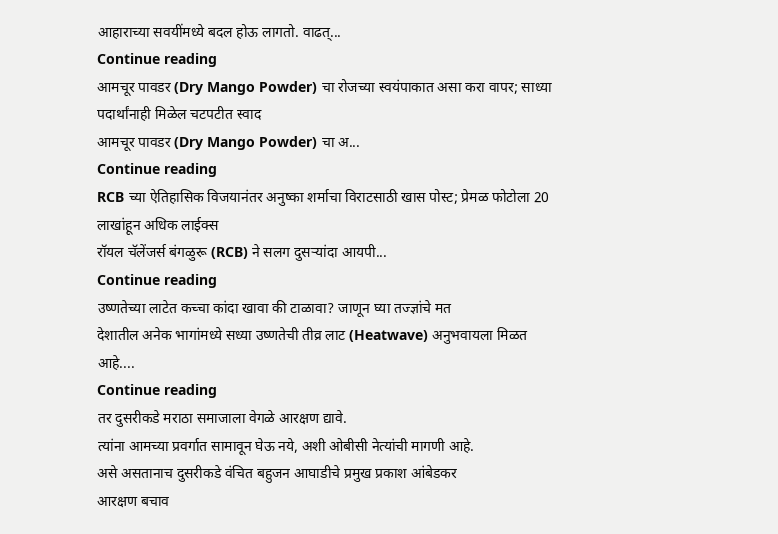आहाराच्या सवयींमध्ये बदल होऊ लागतो. वाढत्...
Continue reading
आमचूर पावडर (Dry Mango Powder) चा रोजच्या स्वयंपाकात असा करा वापर; साध्या पदार्थांनाही मिळेल चटपटीत स्वाद
आमचूर पावडर (Dry Mango Powder) चा अ...
Continue reading
RCB च्या ऐतिहासिक विजयानंतर अनुष्का शर्माचा विराटसाठी खास पोस्ट; प्रेमळ फोटोला 20 लाखांहून अधिक लाईक्स
रॉयल चॅलेंजर्स बंगळुरू (RCB) ने सलग दुसऱ्यांदा आयपी...
Continue reading
उष्णतेच्या लाटेत कच्चा कांदा खावा की टाळावा? जाणून घ्या तज्ज्ञांचे मत
देशातील अनेक भागांमध्ये सध्या उष्णतेची तीव्र लाट (Heatwave) अनुभवायला मिळत आहे....
Continue reading
तर दुसरीकडे मराठा समाजाला वेगळे आरक्षण द्यावे.
त्यांना आमच्या प्रवर्गात सामावून घेऊ नये, अशी ओबीसी नेत्यांची मागणी आहे.
असे असतानाच दुसरीकडे वंचित बहुजन आघाडीचे प्रमुख प्रकाश आंबेडकर
आरक्षण बचाव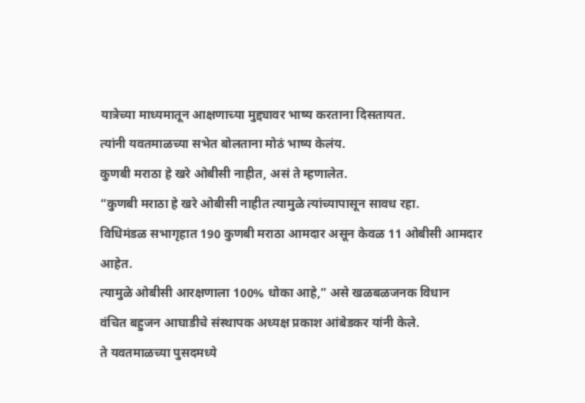यात्रेच्या माध्यमातून आक्षणाच्या मुद्द्यावर भाष्य करताना दिसतायत.
त्यांनी यवतमाळच्या सभेत बोलताना मोठं भाष्य केलंय.
कुणबी मराठा हे खरे ओबीसी नाहीत, असं ते म्हणालेत.
“कुणबी मराठा हे खरे ओबीसी नाहीत त्यामुळे त्यांच्यापासून सावध रहा.
विधिमंडळ सभागृहात 190 कुणबी मराठा आमदार असून केवळ 11 ओबीसी आमदार आहेत.
त्यामुळे ओबीसी आरक्षणाला 100% धोका आहे,” असे खळबळजनक विधान
वंचित बहुजन आघाडीचे संस्थापक अध्यक्ष प्रकाश आंबेडकर यांनी केले.
ते यवतमाळच्या पुसदमध्ये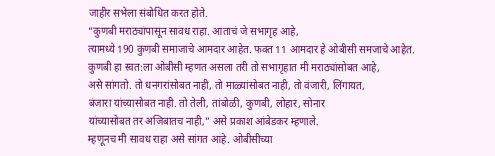जाहीर सभेला संबोधित करत होते.
“कुणबी मराठ्यांपासून सावध राहा. आताचं जे सभागृह आहे,
त्यामध्ये 190 कुणबी समाजाचे आमदार आहेत. फक्त 11 आमदार हे ओबीसी समजाचे आहेत.
कुणबी हा स्वत:ला ओबीसी म्हणत असला तरी तो सभागृहात मी मराठ्यांसोबत आहे,
असे सांगतो. तो धनगरांसोबत नाही, तो माळ्यांसोबत नाही, तो वंजारी, लिंगायत,
बंजारा यांच्यासोबत नाही. तो तेली, तांबोळी, कुणबी, लोहार, सोनार
यांच्यासोबत तर अजिबातच नाही,” असे प्रकाश आंबेडकर म्हणाले.
म्हणूनच मी सावध राहा असे सांगत आहे. ओबीसीच्या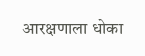आरक्षणाला धोका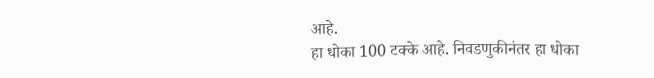आहे.
हा धोका 100 टक्के आहे. निवडणुकीनंतर हा धोका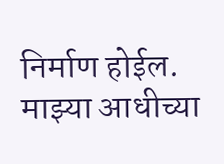निर्माण होईल.
माझ्या आधीच्या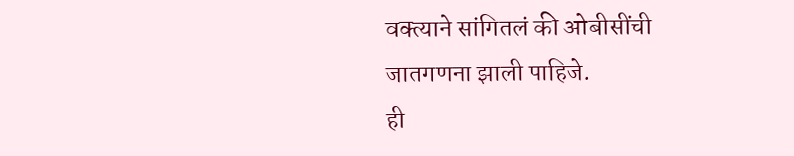वक्त्याने सांगितलं की ओबीसींची जातगणना झाली पाहिजे.
ही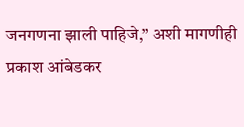जनगणना झाली पाहिजे,” अशी मागणीही प्रकाश आंबेडकर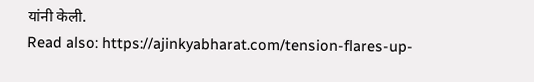यांनी केली.
Read also: https://ajinkyabharat.com/tension-flares-up-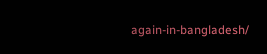again-in-bangladesh/